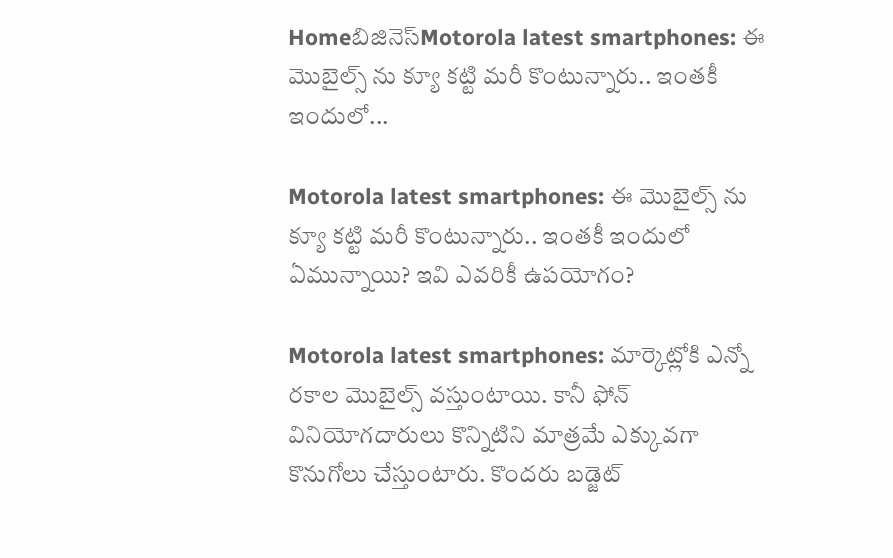Homeబిజినెస్Motorola latest smartphones: ఈ మొబైల్స్ ను క్యూ కట్టి మరీ కొంటున్నారు.. ఇంతకీ ఇందులో...

Motorola latest smartphones: ఈ మొబైల్స్ ను క్యూ కట్టి మరీ కొంటున్నారు.. ఇంతకీ ఇందులో ఏమున్నాయి? ఇవి ఎవరికీ ఉపయోగం?

Motorola latest smartphones: మార్కెట్లోకి ఎన్నో రకాల మొబైల్స్ వస్తుంటాయి. కానీ ఫోన్ వినియోగదారులు కొన్నిటిని మాత్రమే ఎక్కువగా కొనుగోలు చేస్తుంటారు. కొందరు బడ్జెట్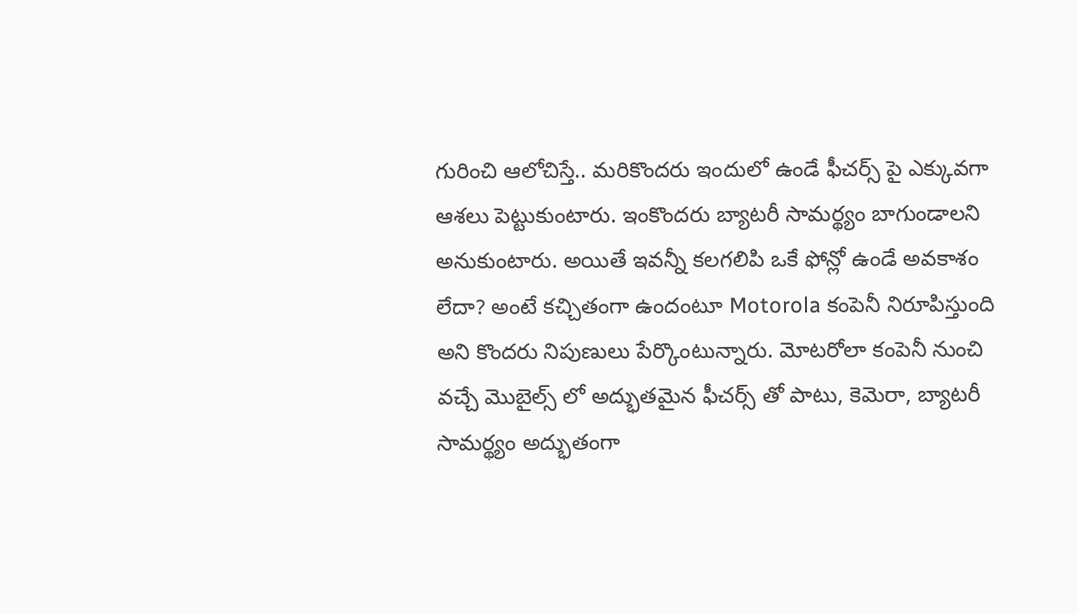గురించి ఆలోచిస్తే.. మరికొందరు ఇందులో ఉండే ఫీచర్స్ పై ఎక్కువగా ఆశలు పెట్టుకుంటారు. ఇంకొందరు బ్యాటరీ సామర్థ్యం బాగుండాలని అనుకుంటారు. అయితే ఇవన్నీ కలగలిపి ఒకే ఫోన్లో ఉండే అవకాశం లేదా? అంటే కచ్చితంగా ఉందంటూ Motorola కంపెనీ నిరూపిస్తుంది అని కొందరు నిపుణులు పేర్కొంటున్నారు. మోటరోలా కంపెనీ నుంచి వచ్చే మొబైల్స్ లో అద్భుతమైన ఫీచర్స్ తో పాటు, కెమెరా, బ్యాటరీ సామర్థ్యం అద్భుతంగా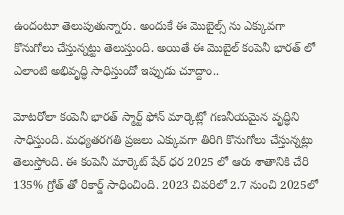ఉందంటూ తెలుపుతున్నారు. అందుకే ఈ మొబైల్స్ ను ఎక్కువగా కొనుగోలు చేస్తున్నట్టు తెలుస్తుంది. అయితే ఈ మొబైల్ కంపెనీ భారత్ లో ఎలాంటి అభివృద్ధి సాధిస్తుందో ఇప్పుడు చూద్దాం..

మోటరోలా కంపెనీ భారత్ స్మార్ట్ ఫోన్ మార్కెట్లో గణనీయమైన వృద్ధిని సాధిస్తుంది. మధ్యతరగతి ప్రజలు ఎక్కువగా తిరిగి కొనుగోలు చేస్తున్నట్లు తెలుస్తోంది. ఈ కంపెనీ మార్కెట్ షేర్ ధర 2025 లో ఆరు శాతానికి చేరి 135% గ్రోత్ తో రికార్డ్ సాధించింది. 2023 చివరిలో 2.7 నుంచి 2025లో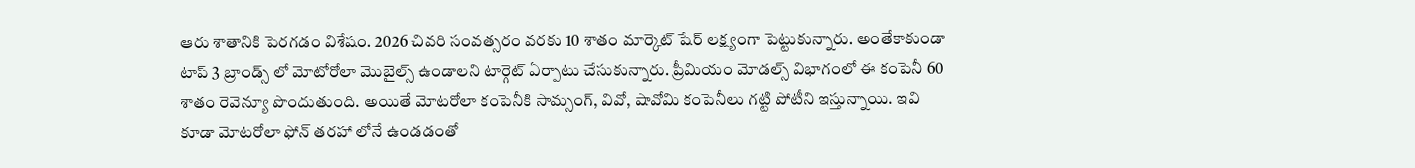ఆరు శాతానికి పెరగడం విశేషం. 2026 చివరి సంవత్సరం వరకు 10 శాతం మార్కెట్ షేర్ లక్ష్యంగా పెట్టుకున్నారు. అంతేకాకుండా టాప్ 3 బ్రాండ్స్ లో మోటోరోలా మొబైల్స్ ఉండాలని టార్గెట్ ఏర్పాటు చేసుకున్నారు. ప్రీమియం మోడల్స్ విభాగంలో ఈ కంపెనీ 60 శాతం రెవెన్యూ పొందుతుంది. అయితే మోటరోలా కంపెనీకి సామ్సంగ్, వివో, షావోమి కంపెనీలు గట్టి పోటీని ఇస్తున్నాయి. ఇవి కూడా మోటరోలా ఫోన్ తరహా లోనే ఉండడంతో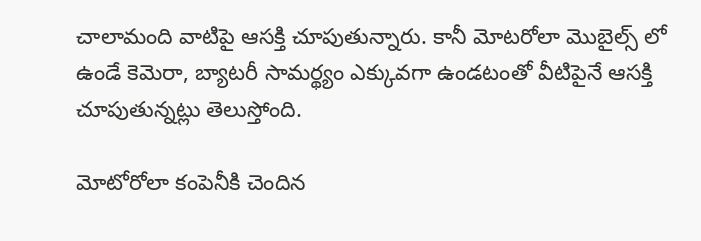చాలామంది వాటిపై ఆసక్తి చూపుతున్నారు. కానీ మోటరోలా మొబైల్స్ లో ఉండే కెమెరా, బ్యాటరీ సామర్థ్యం ఎక్కువగా ఉండటంతో వీటిపైనే ఆసక్తి చూపుతున్నట్లు తెలుస్తోంది.

మోటోరోలా కంపెనీకి చెందిన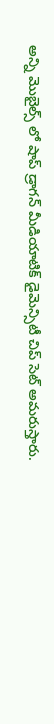అన్ని మొబైల్స్ లో షాప్ డ్రాగన్ మీడియాటిక్ డైమెన్సిటీ చిప్ సెట్ అమరుస్తారు.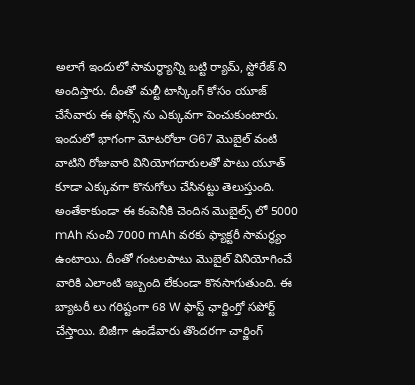అలాగే ఇందులో సామర్థ్యాన్ని బట్టి ర్యామ్, స్టోరేజ్ ని అందిస్తారు. దీంతో మల్టీ టాస్కింగ్ కోసం యూజ్ చేసేవారు ఈ ఫోన్స్ ను ఎక్కువగా పెంచుకుంటారు. ఇందులో భాగంగా మోటరోలా G67 మొబైల్ వంటి వాటిని రోజువారి వినియోగదారులతో పాటు యూత్ కూడా ఎక్కువగా కొనుగోలు చేసినట్టు తెలుస్తుంది. అంతేకాకుండా ఈ కంపెనీకి చెందిన మొబైల్స్ లో 5000 mAh నుంచి 7000 mAh వరకు ఫ్యాక్టరీ సామర్థ్యం ఉంటాయి. దీంతో గంటలపాటు మొబైల్ వినియోగించే వారికి ఎలాంటి ఇబ్బంది లేకుండా కొనసాగుతుంది. ఈ బ్యాటరీ లు గరిష్టంగా 68 W ఫాస్ట్ ఛార్జింగ్తో సపోర్ట్ చేస్తాయి. బిజీగా ఉండేవారు తొందరగా చార్జింగ్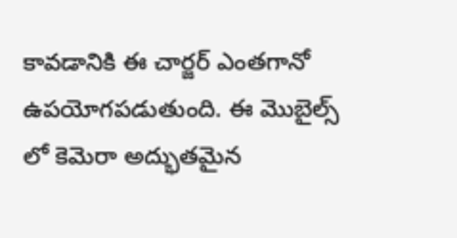కావడానికి ఈ చార్జర్ ఎంతగానో ఉపయోగపడుతుంది. ఈ మొబైల్స్ లో కెమెరా అద్భుతమైన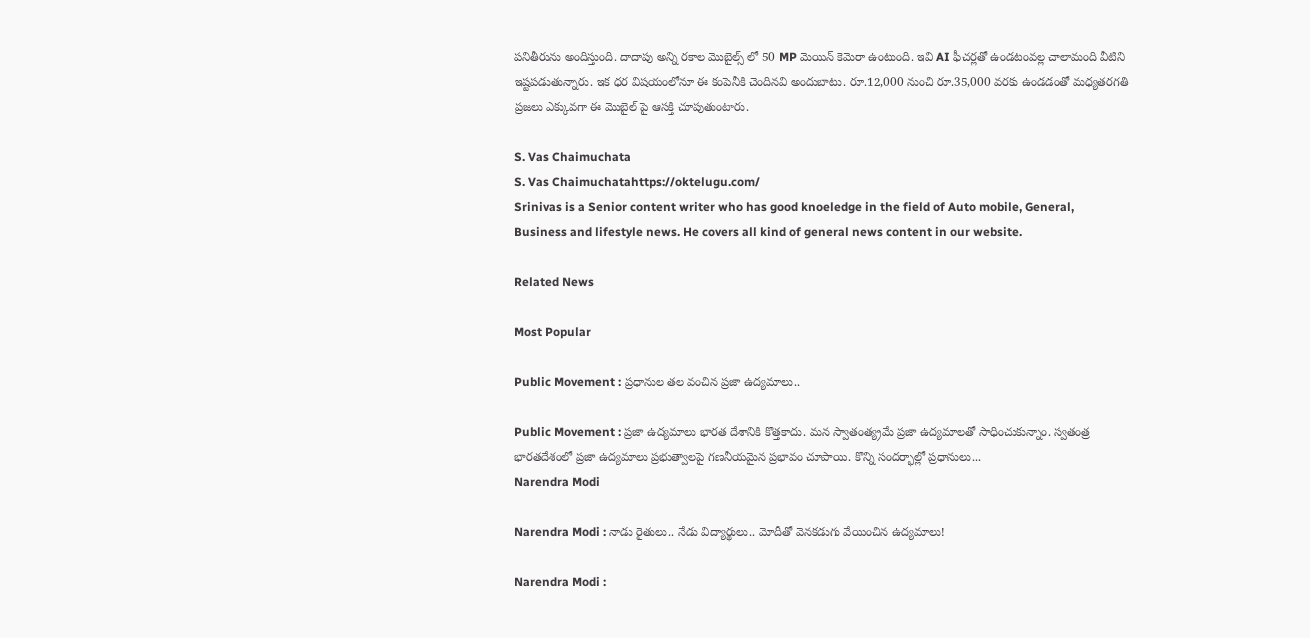పనితీరును అందిస్తుంది. దాదాపు అన్ని రకాల మొబైల్స్ లో 50 MP మెయిన్ కెమెరా ఉంటుంది. ఇవి AI ఫీచర్లతో ఉండటంవల్ల చాలామంది వీటిని ఇష్టపడుతున్నారు. ఇక ధర విషయంలోనూ ఈ కంపెనీకి చెందినవి అందుబాటు. రూ.12,000 నుంచి రూ.35,000 వరకు ఉండడంతో మధ్యతరగతి ప్రజలు ఎక్కువగా ఈ మొబైల్ పై ఆసక్తి చూపుతుంటారు.

S. Vas Chaimuchata
S. Vas Chaimuchatahttps://oktelugu.com/
Srinivas is a Senior content writer who has good knoeledge in the field of Auto mobile, General, Business and lifestyle news. He covers all kind of general news content in our website.

Related News

Most Popular

Public Movement : ప్రధానుల తల వంచిన ప్రజా ఉద్యమాలు..

Public Movement : ప్రజా ఉద్యమాలు భారత దేశానికి కొత్తకాదు. మన స్వాతంత్య్రమే ప్రజా ఉద్యమాలతో సాధించుకున్నాం. స్వతంత్ర భారతదేశంలో ప్రజా ఉద్యమాలు ప్రభుత్వాలపై గణనీయమైన ప్రభావం చూపాయి. కొన్ని సందర్భాల్లో ప్రధానులు...
Narendra Modi

Narendra Modi : నాడు రైతులు.. నేడు విద్యార్థులు.. మోదీతో వెనకడుగు వేయించిన ఉద్యమాలు!

Narendra Modi :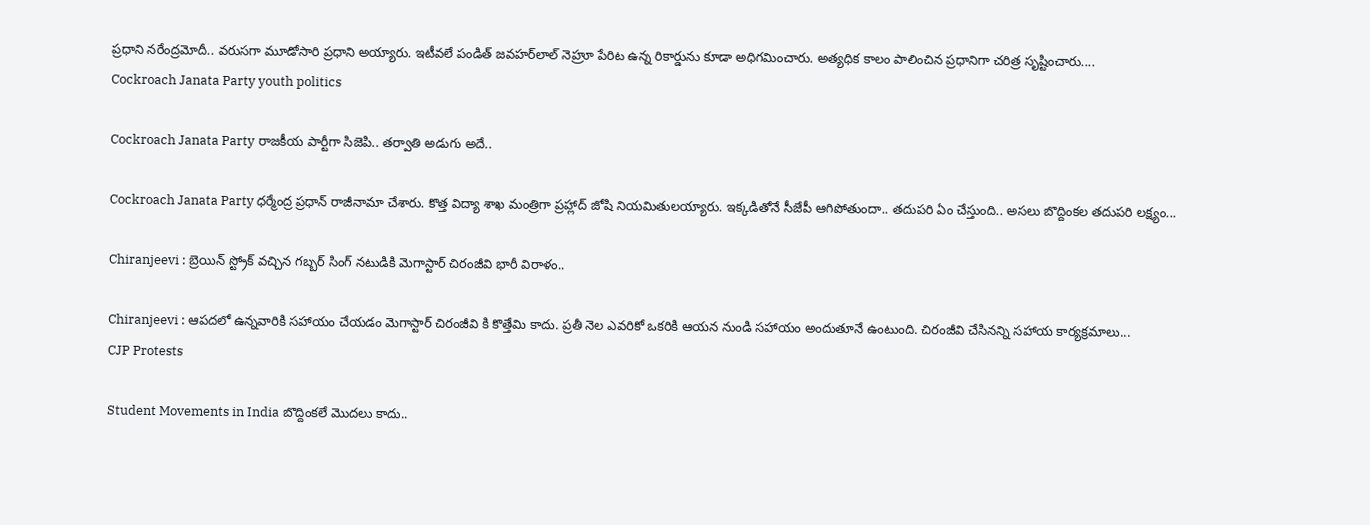ప్రధాని నరేంద్రమోదీ.. వరుసగా మూడోసారి ప్రధాని అయ్యారు. ఇటీవలే పండిత్‌ జవహర్‌లాల్‌ నెహ్రూ పేరిట ఉన్న రికార్డును కూడా అధిగమించారు. అత్యధిక కాలం పాలించిన ప్రధానిగా చరిత్ర సృష్టించారు....
Cockroach Janata Party youth politics

Cockroach Janata Party రాజకీయ పార్టీగా సిజెపి.. తర్వాతి అడుగు అదే..

Cockroach Janata Party ధర్మేంద్ర ప్రధాన్ రాజీనామా చేశారు. కొత్త విద్యా శాఖ మంత్రిగా ప్రహ్లాద్ జోషి నియమితులయ్యారు. ఇక్కడితోనే సీజేపీ ఆగిపోతుందా.. తదుపరి ఏం చేస్తుంది.. అసలు బొద్దింకల తదుపరి లక్ష్యం...

Chiranjeevi : బ్రెయిన్ స్ట్రోక్ వచ్చిన గబ్బర్ సింగ్ నటుడికి మెగాస్టార్ చిరంజీవి భారీ విరాళం..

Chiranjeevi : ఆపదలో ఉన్నవారికి సహాయం చేయడం మెగాస్టార్ చిరంజీవి కి కొత్తేమి కాదు. ప్రతీ నెల ఎవరికో ఒకరికి ఆయన నుండి సహాయం అందుతూనే ఉంటుంది. చిరంజీవి చేసినన్ని సహాయ కార్యక్రమాలు...
CJP Protests

Student Movements in India బొద్దింకలే మొదలు కాదు..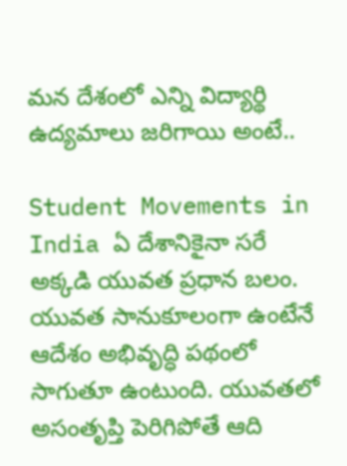మన దేశంలో ఎన్ని విద్యార్థి ఉద్యమాలు జరిగాయి అంటే..

Student Movements in India ఏ దేశానికైనా సరే అక్కడి యువత ప్రధాన బలం. యువత సానుకూలంగా ఉంటేనే ఆదేశం అభివృద్ధి పథంలో సాగుతూ ఉంటుంది. యువతలో అసంతృప్తి పెరిగిపోతే ఆది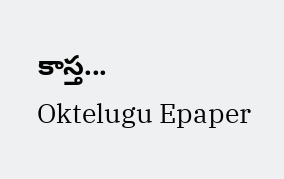కాస్త...
Oktelugu Epaper